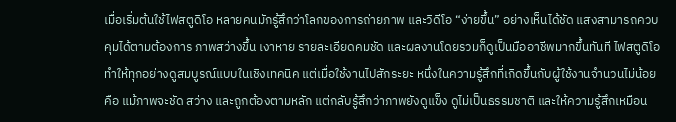เมื่อเริ่มต้นใช้ไฟสตูดิโอ หลายคนมักรู้สึกว่าโลกของการถ่ายภาพ และวิดีโอ “ง่ายขึ้น” อย่างเห็นได้ชัด แสงสามารถควบคุมได้ตามต้องการ ภาพสว่างขึ้น เงาหาย รายละเอียดคมชัด และผลงานโดยรวมก็ดูเป็นมืออาชีพมากขึ้นทันที ไฟสตูดิโอทำให้ทุกอย่างดูสมบูรณ์แบบในเชิงเทคนิค แต่เมื่อใช้งานไปสักระยะ หนึ่งในความรู้สึกที่เกิดขึ้นกับผู้ใช้งานจำนวนไม่น้อยคือ แม้ภาพจะชัด สว่าง และถูกต้องตามหลัก แต่กลับรู้สึกว่าภาพยังดูแข็ง ดูไม่เป็นธรรมชาติ และให้ความรู้สึกเหมือน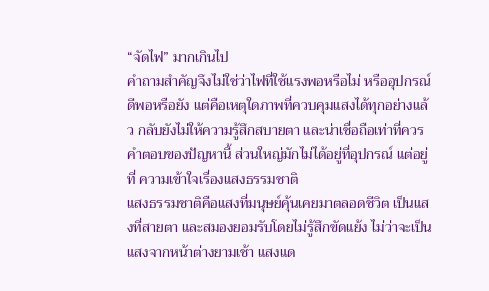“จัดไฟ” มากเกินไป
คำถามสำคัญจึงไม่ใช่ว่าไฟที่ใช้แรงพอหรือไม่ หรืออุปกรณ์ดีพอหรือยัง แต่คือเหตุใดภาพที่ควบคุมแสงได้ทุกอย่างแล้ว กลับยังไม่ให้ความรู้สึกสบายตา และน่าเชื่อถือเท่าที่ควร
คำตอบของปัญหานี้ ส่วนใหญ่มักไม่ได้อยู่ที่อุปกรณ์ แต่อยู่ที่ ความเข้าใจเรื่องแสงธรรมชาติ
แสงธรรมชาติคือแสงที่มนุษย์คุ้นเคยมาตลอดชีวิต เป็นแสงที่สายตา และสมองยอมรับโดยไม่รู้สึกขัดแย้ง ไม่ว่าจะเป็นแสงจากหน้าต่างยามเช้า แสงแด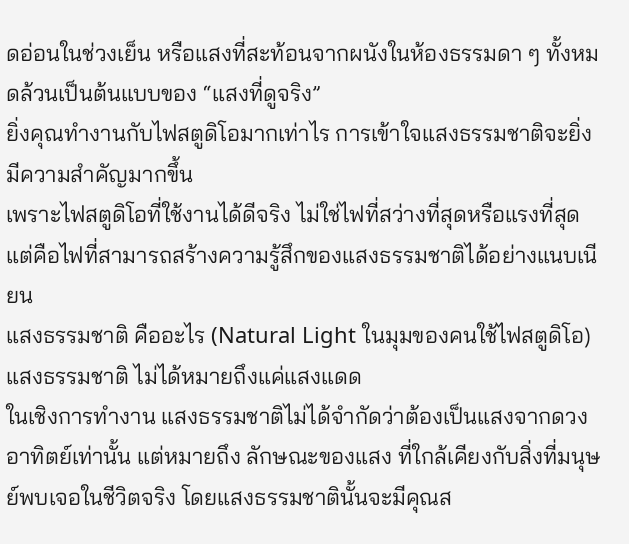ดอ่อนในช่วงเย็น หรือแสงที่สะท้อนจากผนังในห้องธรรมดา ๆ ทั้งหมดล้วนเป็นต้นแบบของ “แสงที่ดูจริง”
ยิ่งคุณทำงานกับไฟสตูดิโอมากเท่าไร การเข้าใจแสงธรรมชาติจะยิ่งมีความสำคัญมากขึ้น
เพราะไฟสตูดิโอที่ใช้งานได้ดีจริง ไม่ใช่ไฟที่สว่างที่สุดหรือแรงที่สุด แต่คือไฟที่สามารถสร้างความรู้สึกของแสงธรรมชาติได้อย่างแนบเนียน
แสงธรรมชาติ คืออะไร (Natural Light ในมุมของคนใช้ไฟสตูดิโอ)
แสงธรรมชาติ ไม่ได้หมายถึงแค่แสงแดด
ในเชิงการทำงาน แสงธรรมชาติไม่ได้จำกัดว่าต้องเป็นแสงจากดวงอาทิตย์เท่านั้น แต่หมายถึง ลักษณะของแสง ที่ใกล้เคียงกับสิ่งที่มนุษย์พบเจอในชีวิตจริง โดยแสงธรรมชาตินั้นจะมีคุณส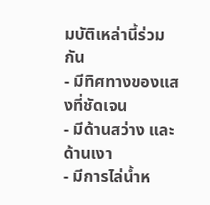มบัติเหล่านี้ร่วมกัน
- มีทิศทางของแสงที่ชัดเจน
- มีด้านสว่าง และด้านเงา
- มีการไล่น้ำห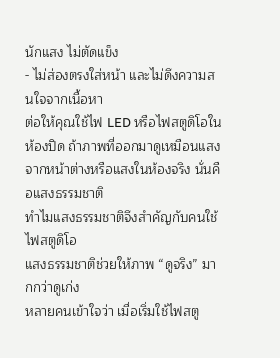นักแสง ไม่ตัดแข็ง
- ไม่ส่องตรงใส่หน้า และไม่ดึงความสนใจจากเนื้อหา
ต่อให้คุณใช้ไฟ LED หรือไฟสตูดิโอในห้องปิด ถ้าภาพที่ออกมาดูเหมือนแสงจากหน้าต่างหรือแสงในห้องจริง นั่นคือแสงธรรมชาติ
ทำไมแสงธรรมชาติจึงสำคัญกับคนใช้ไฟสตูดิโอ
แสงธรรมชาติช่วยให้ภาพ “ดูจริง” มากกว่าดูเก่ง
หลายคนเข้าใจว่า เมื่อเริ่มใช้ไฟสตู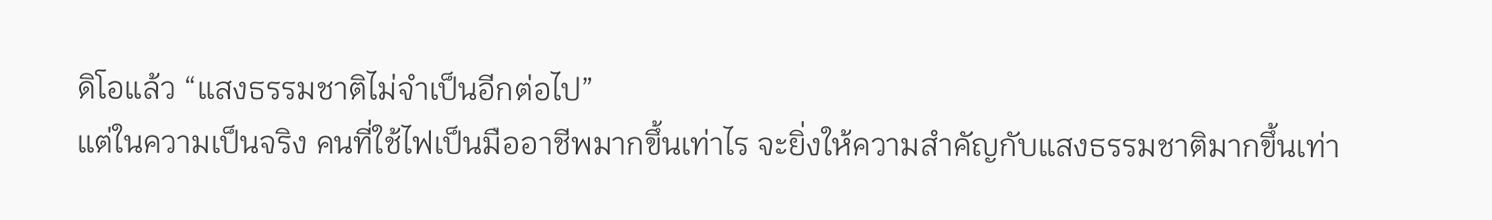ดิโอแล้ว “แสงธรรมชาติไม่จำเป็นอีกต่อไป”
แต่ในความเป็นจริง คนที่ใช้ไฟเป็นมืออาชีพมากขึ้นเท่าไร จะยิ่งให้ความสำคัญกับแสงธรรมชาติมากขึ้นเท่า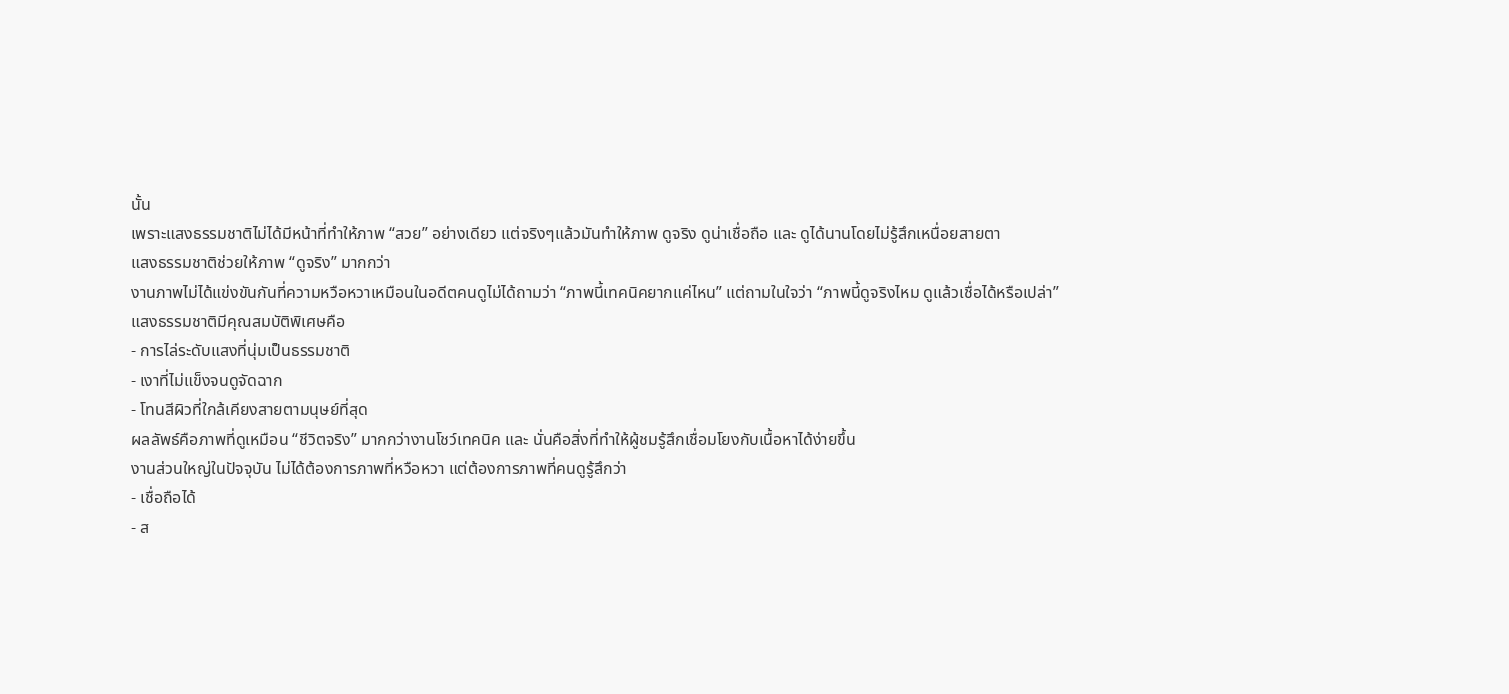นั้น
เพราะแสงธรรมชาติไม่ได้มีหน้าที่ทำให้ภาพ “สวย” อย่างเดียว แต่จริงๆแล้วมันทำให้ภาพ ดูจริง ดูน่าเชื่อถือ และ ดูได้นานโดยไม่รู้สึกเหนื่อยสายตา
แสงธรรมชาติช่วยให้ภาพ “ดูจริง” มากกว่า
งานภาพไม่ได้แข่งขันกันที่ความหวือหวาเหมือนในอดีตคนดูไม่ได้ถามว่า “ภาพนี้เทคนิคยากแค่ไหน” แต่ถามในใจว่า “ภาพนี้ดูจริงไหม ดูแล้วเชื่อได้หรือเปล่า”
แสงธรรมชาติมีคุณสมบัติพิเศษคือ
- การไล่ระดับแสงที่นุ่มเป็นธรรมชาติ
- เงาที่ไม่แข็งจนดูจัดฉาก
- โทนสีผิวที่ใกล้เคียงสายตามนุษย์ที่สุด
ผลลัพธ์คือภาพที่ดูเหมือน “ชีวิตจริง” มากกว่างานโชว์เทคนิค และ นั่นคือสิ่งที่ทำให้ผู้ชมรู้สึกเชื่อมโยงกับเนื้อหาได้ง่ายขึ้น
งานส่วนใหญ่ในปัจจุบัน ไม่ได้ต้องการภาพที่หวือหวา แต่ต้องการภาพที่คนดูรู้สึกว่า
- เชื่อถือได้
- ส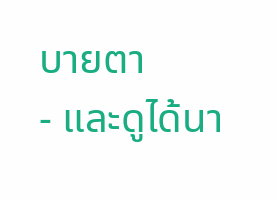บายตา
- และดูได้นา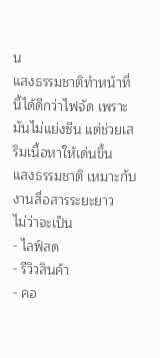น
แสงธรรมชาติทำหน้าที่นี้ได้ดีกว่าไฟจัด เพราะมันไม่แย่งซีน แต่ช่วยเสริมเนื้อหาให้เด่นขึ้น
แสงธรรมชาติ เหมาะกับงานสื่อสารระยะยาว
ไม่ว่าจะเป็น
- ไลฟ์สด
- รีวิวสินค้า
- คอ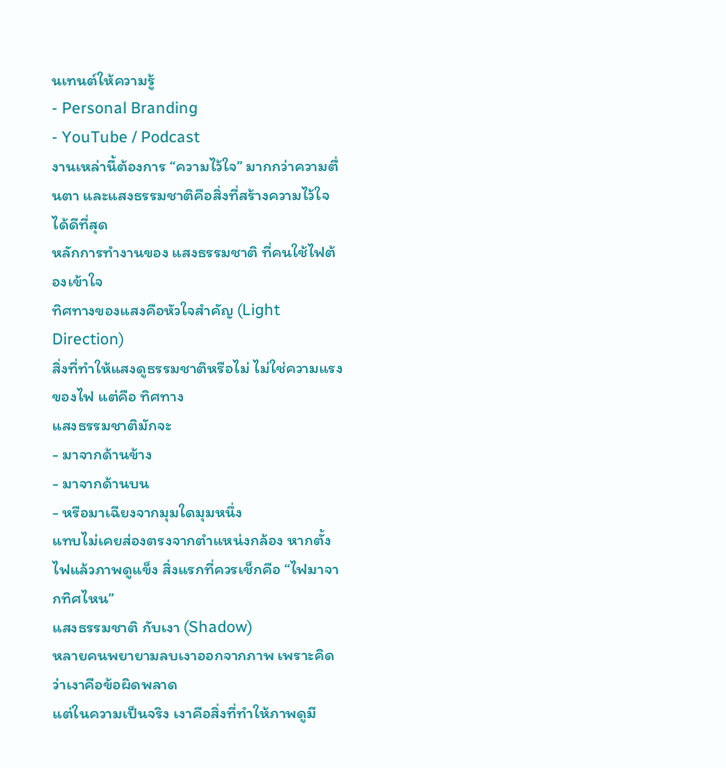นเทนต์ให้ความรู้
- Personal Branding
- YouTube / Podcast
งานเหล่านี้ต้องการ “ความไว้ใจ” มากกว่าความตื่นตา และแสงธรรมชาติคือสิ่งที่สร้างความไว้ใจได้ดีที่สุด
หลักการทำงานของ แสงธรรมชาติ ที่คนใช้ไฟต้องเข้าใจ
ทิศทางของแสงคือหัวใจสำคัญ (Light Direction)
สิ่งที่ทำให้แสงดูธรรมชาติหรือไม่ ไม่ใช่ความแรงของไฟ แต่คือ ทิศทาง
แสงธรรมชาติมักจะ
- มาจากด้านข้าง
- มาจากด้านบน
- หรือมาเฉียงจากมุมใดมุมหนึ่ง
แทบไม่เคยส่องตรงจากตำแหน่งกล้อง หากตั้งไฟแล้วภาพดูแข็ง สิ่งแรกที่ควรเช็กคือ “ไฟมาจากทิศไหน”
แสงธรรมชาติ กับเงา (Shadow)
หลายคนพยายามลบเงาออกจากภาพ เพราะคิดว่าเงาคือข้อผิดพลาด
แต่ในความเป็นจริง เงาคือสิ่งที่ทำให้ภาพดูมี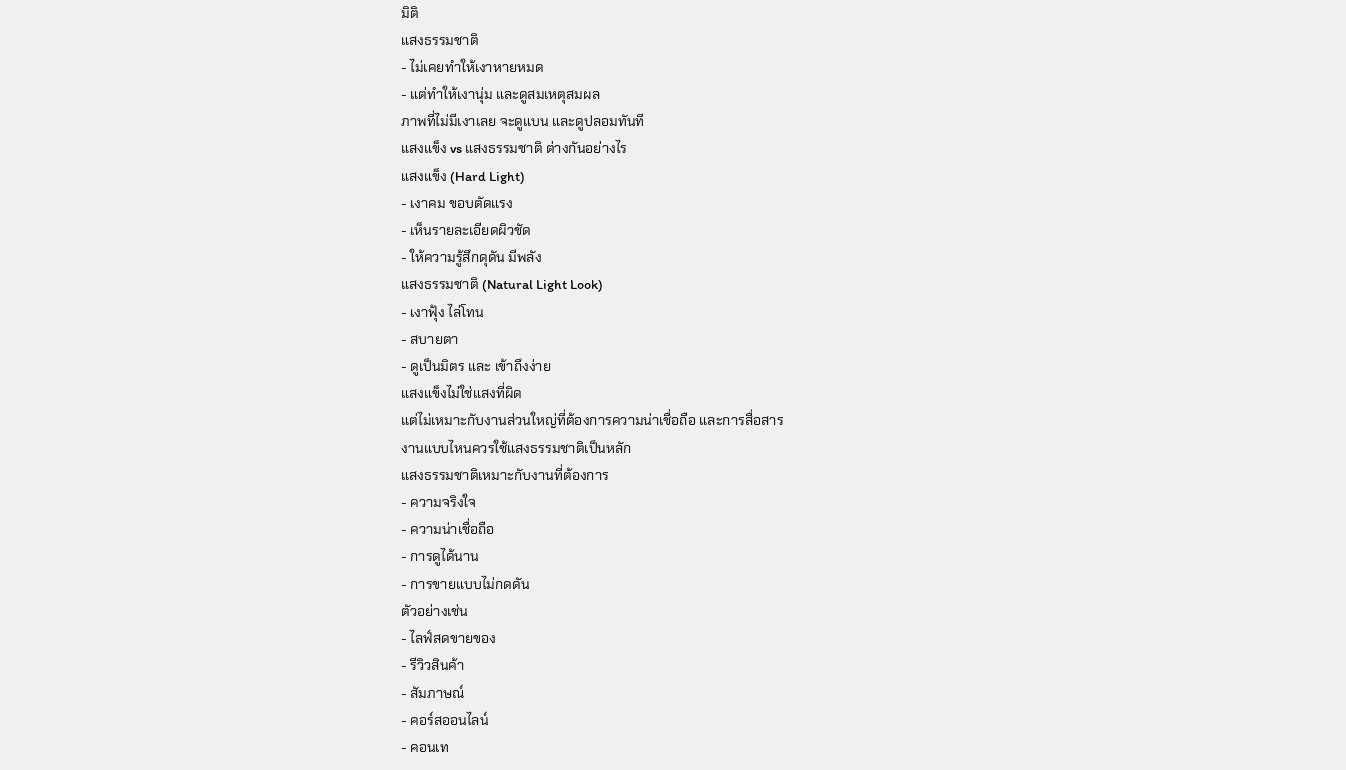มิติ
แสงธรรมชาติ
- ไม่เคยทำให้เงาหายหมด
- แต่ทำให้เงานุ่ม และดูสมเหตุสมผล
ภาพที่ไม่มีเงาเลย จะดูแบน และดูปลอมทันที
แสงแข็ง vs แสงธรรมชาติ ต่างกันอย่างไร
แสงแข็ง (Hard Light)
- เงาคม ขอบตัดแรง
- เห็นรายละเอียดผิวชัด
- ให้ความรู้สึกดุดัน มีพลัง
แสงธรรมชาติ (Natural Light Look)
- เงาฟุ้ง ไล่โทน
- สบายตา
- ดูเป็นมิตร และ เข้าถึงง่าย
แสงแข็งไม่ใช่แสงที่ผิด
แต่ไม่เหมาะกับงานส่วนใหญ่ที่ต้องการความน่าเชื่อถือ และการสื่อสาร
งานแบบไหนควรใช้แสงธรรมชาติเป็นหลัก
แสงธรรมชาติเหมาะกับงานที่ต้องการ
- ความจริงใจ
- ความน่าเชื่อถือ
- การดูได้นาน
- การขายแบบไม่กดดัน
ตัวอย่างเช่น
- ไลฟ์สดขายของ
- รีวิวสินค้า
- สัมภาษณ์
- คอร์สออนไลน์
- คอนเท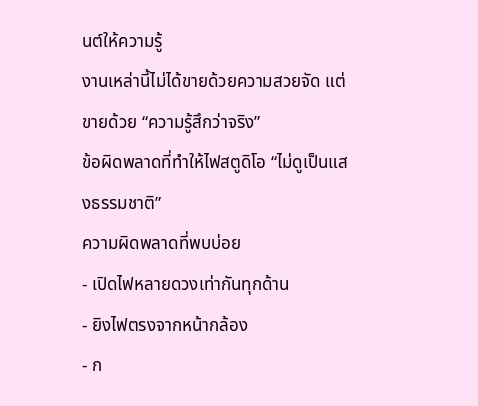นต์ให้ความรู้
งานเหล่านี้ไม่ได้ขายด้วยความสวยจัด แต่ขายด้วย “ความรู้สึกว่าจริง”
ข้อผิดพลาดที่ทำให้ไฟสตูดิโอ “ไม่ดูเป็นแสงธรรมชาติ”
ความผิดพลาดที่พบบ่อย
- เปิดไฟหลายดวงเท่ากันทุกด้าน
- ยิงไฟตรงจากหน้ากล้อง
- ก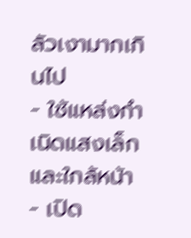ลัวเงามากเกินไป
- ใช้แหล่งกำเนิดแสงเล็ก และใกล้หน้า
- เปิด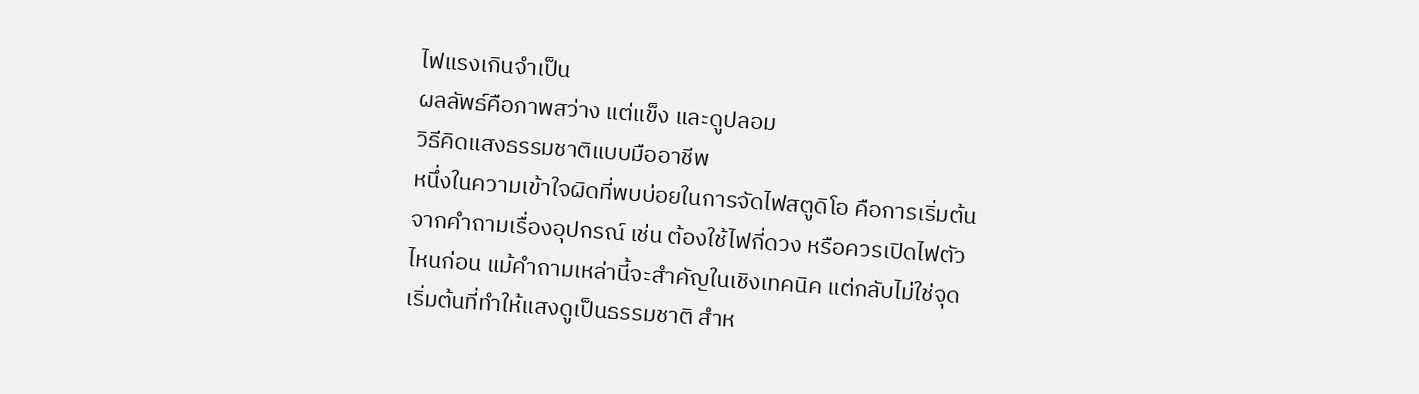ไฟแรงเกินจำเป็น
ผลลัพธ์คือภาพสว่าง แต่แข็ง และดูปลอม
วิธีคิดแสงธรรมชาติแบบมืออาชีพ
หนึ่งในความเข้าใจผิดที่พบบ่อยในการจัดไฟสตูดิโอ คือการเริ่มต้นจากคำถามเรื่องอุปกรณ์ เช่น ต้องใช้ไฟกี่ดวง หรือควรเปิดไฟตัวไหนก่อน แม้คำถามเหล่านี้จะสำคัญในเชิงเทคนิค แต่กลับไม่ใช่จุดเริ่มต้นที่ทำให้แสงดูเป็นธรรมชาติ สำห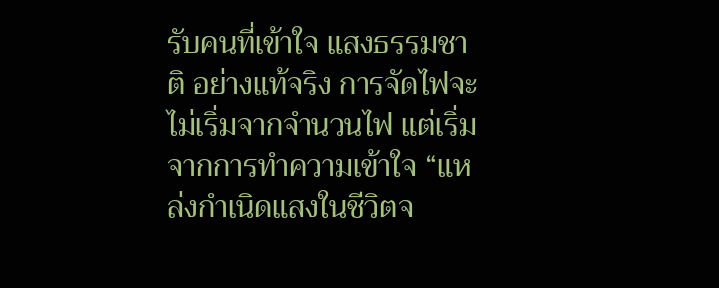รับคนที่เข้าใจ แสงธรรมชาติ อย่างแท้จริง การจัดไฟจะไม่เริ่มจากจำนวนไฟ แต่เริ่มจากการทำความเข้าใจ “แหล่งกำเนิดแสงในชีวิตจ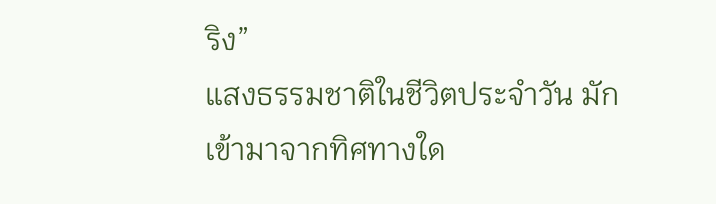ริง”
แสงธรรมชาติในชีวิตประจำวัน มักเข้ามาจากทิศทางใด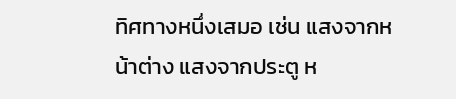ทิศทางหนึ่งเสมอ เช่น แสงจากหน้าต่าง แสงจากประตู ห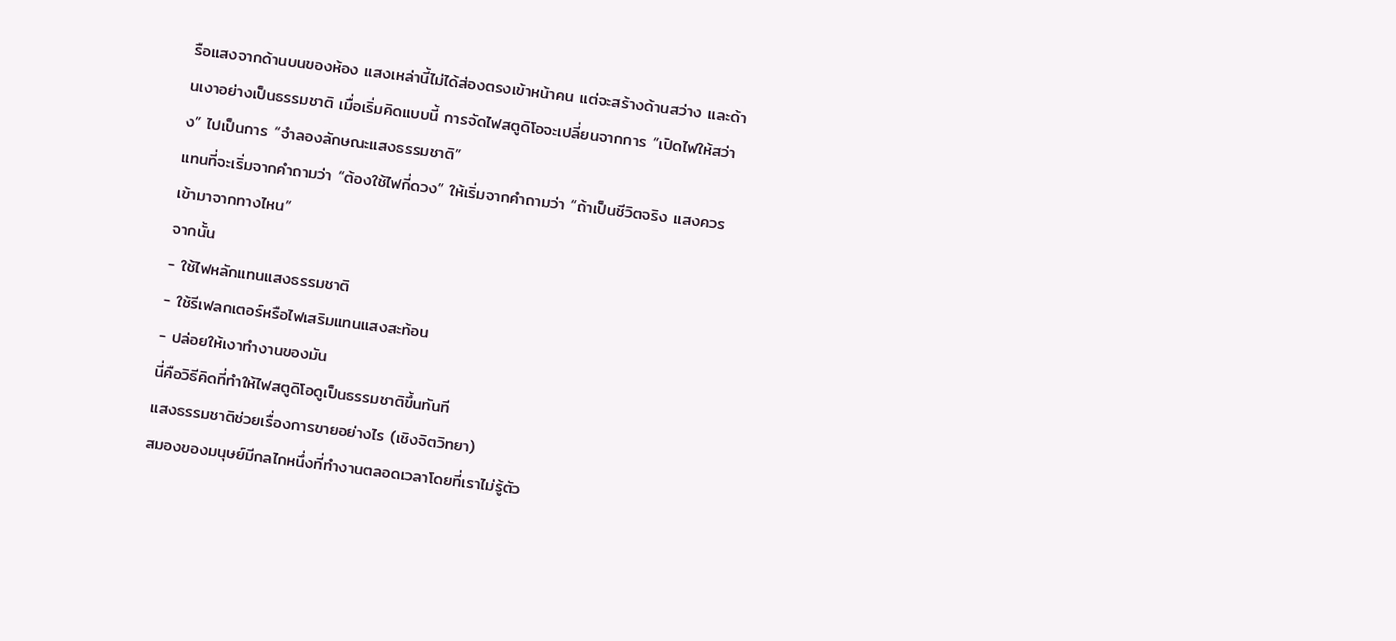รือแสงจากด้านบนของห้อง แสงเหล่านี้ไม่ได้ส่องตรงเข้าหน้าคน แต่จะสร้างด้านสว่าง และด้านเงาอย่างเป็นธรรมชาติ เมื่อเริ่มคิดแบบนี้ การจัดไฟสตูดิโอจะเปลี่ยนจากการ “เปิดไฟให้สว่าง” ไปเป็นการ “จำลองลักษณะแสงธรรมชาติ”
แทนที่จะเริ่มจากคำถามว่า “ต้องใช้ไฟกี่ดวง” ให้เริ่มจากคำถามว่า “ถ้าเป็นชีวิตจริง แสงควรเข้ามาจากทางไหน”
จากนั้น
- ใช้ไฟหลักแทนแสงธรรมชาติ
- ใช้รีเฟลกเตอร์หรือไฟเสริมแทนแสงสะท้อน
- ปล่อยให้เงาทำงานของมัน
นี่คือวิธีคิดที่ทำให้ไฟสตูดิโอดูเป็นธรรมชาติขึ้นทันที
แสงธรรมชาติช่วยเรื่องการขายอย่างไร (เชิงจิตวิทยา)
สมองของมนุษย์มีกลไกหนึ่งที่ทำงานตลอดเวลาโดยที่เราไม่รู้ตัว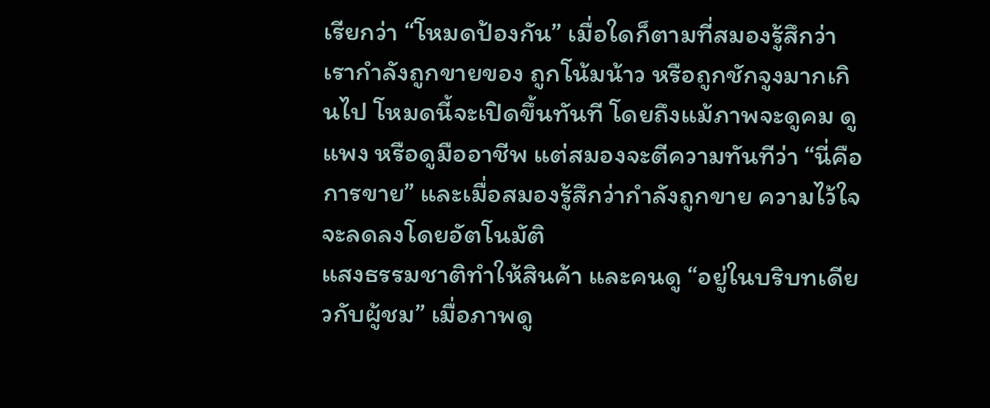เรียกว่า “โหมดป้องกัน” เมื่อใดก็ตามที่สมองรู้สึกว่าเรากำลังถูกขายของ ถูกโน้มน้าว หรือถูกชักจูงมากเกินไป โหมดนี้จะเปิดขึ้นทันที โดยถึงแม้ภาพจะดูคม ดูแพง หรือดูมืออาชีพ แต่สมองจะตีความทันทีว่า “นี่คือการขาย” และเมื่อสมองรู้สึกว่ากำลังถูกขาย ความไว้ใจจะลดลงโดยอัตโนมัติ
แสงธรรมชาติทำให้สินค้า และคนดู “อยู่ในบริบทเดียวกับผู้ชม” เมื่อภาพดู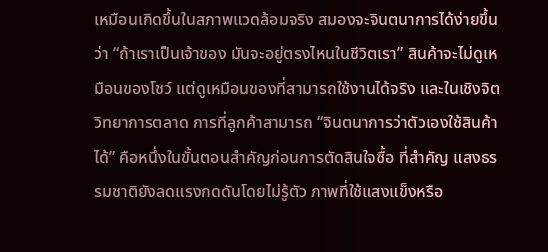เหมือนเกิดขึ้นในสภาพแวดล้อมจริง สมองจะจินตนาการได้ง่ายขึ้นว่า “ถ้าเราเป็นเจ้าของ มันจะอยู่ตรงไหนในชีวิตเรา” สินค้าจะไม่ดูเหมือนของโชว์ แต่ดูเหมือนของที่สามารถใช้งานได้จริง และในเชิงจิตวิทยาการตลาด การที่ลูกค้าสามารถ “จินตนาการว่าตัวเองใช้สินค้าได้” คือหนึ่งในขั้นตอนสำคัญก่อนการตัดสินใจซื้อ ที่สำคัญ แสงธรรมชาติยังลดแรงกดดันโดยไม่รู้ตัว ภาพที่ใช้แสงแข็งหรือ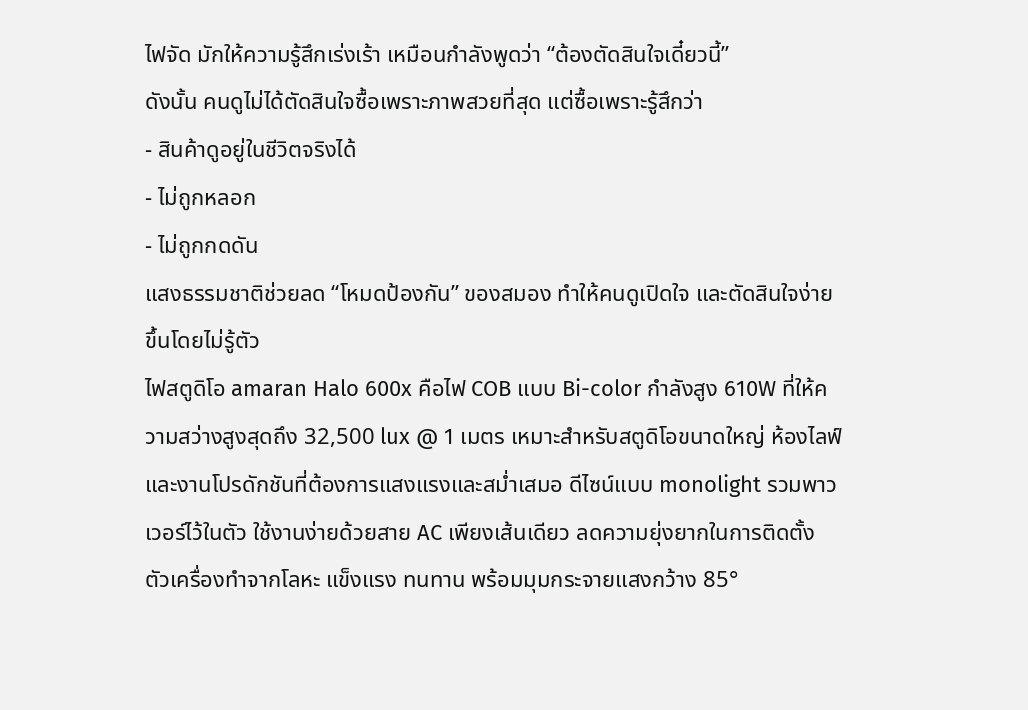ไฟจัด มักให้ความรู้สึกเร่งเร้า เหมือนกำลังพูดว่า “ต้องตัดสินใจเดี๋ยวนี้”
ดังนั้น คนดูไม่ได้ตัดสินใจซื้อเพราะภาพสวยที่สุด แต่ซื้อเพราะรู้สึกว่า
- สินค้าดูอยู่ในชีวิตจริงได้
- ไม่ถูกหลอก
- ไม่ถูกกดดัน
แสงธรรมชาติช่วยลด “โหมดป้องกัน” ของสมอง ทำให้คนดูเปิดใจ และตัดสินใจง่ายขึ้นโดยไม่รู้ตัว
ไฟสตูดิโอ amaran Halo 600x คือไฟ COB แบบ Bi-color กำลังสูง 610W ที่ให้ความสว่างสูงสุดถึง 32,500 lux @ 1 เมตร เหมาะสำหรับสตูดิโอขนาดใหญ่ ห้องไลฟ์ และงานโปรดักชันที่ต้องการแสงแรงและสม่ำเสมอ ดีไซน์แบบ monolight รวมพาวเวอร์ไว้ในตัว ใช้งานง่ายด้วยสาย AC เพียงเส้นเดียว ลดความยุ่งยากในการติดตั้ง ตัวเครื่องทำจากโลหะ แข็งแรง ทนทาน พร้อมมุมกระจายแสงกว้าง 85°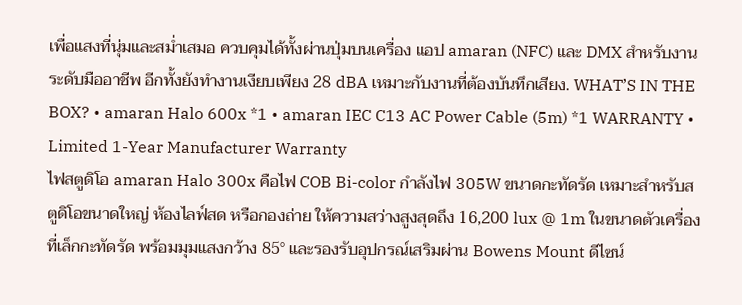เพื่อแสงที่นุ่มและสม่ำเสมอ ควบคุมได้ทั้งผ่านปุ่มบนเครื่อง แอป amaran (NFC) และ DMX สำหรับงานระดับมืออาชีพ อีกทั้งยังทำงานเงียบเพียง 28 dBA เหมาะกับงานที่ต้องบันทึกเสียง. WHAT’S IN THE BOX? • amaran Halo 600x *1 • amaran IEC C13 AC Power Cable (5m) *1 WARRANTY • Limited 1-Year Manufacturer Warranty
ไฟสตูดิโอ amaran Halo 300x คือไฟ COB Bi-color กำลังไฟ 305W ขนาดกะทัดรัด เหมาะสำหรับสตูดิโอขนาดใหญ่ ห้องไลฟ์สด หรือกองถ่าย ให้ความสว่างสูงสุดถึง 16,200 lux @ 1m ในขนาดตัวเครื่องที่เล็กกะทัดรัด พร้อมมุมแสงกว้าง 85° และรองรับอุปกรณ์เสริมผ่าน Bowens Mount ดีไซน์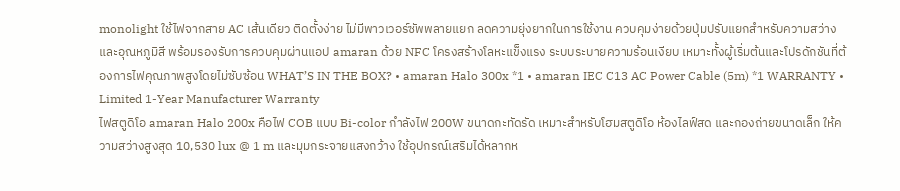monolight ใช้ไฟจากสาย AC เส้นเดียว ติดตั้งง่าย ไม่มีพาวเวอร์ซัพพลายแยก ลดความยุ่งยากในการใช้งาน ควบคุมง่ายด้วยปุ่มปรับแยกสำหรับความสว่างและอุณหภูมิสี พร้อมรองรับการควบคุมผ่านแอป amaran ด้วย NFC โครงสร้างโลหะแข็งแรง ระบบระบายความร้อนเงียบ เหมาะทั้งผู้เริ่มต้นและโปรดักชันที่ต้องการไฟคุณภาพสูงโดยไม่ซับซ้อน WHAT’S IN THE BOX? • amaran Halo 300x *1 • amaran IEC C13 AC Power Cable (5m) *1 WARRANTY • Limited 1-Year Manufacturer Warranty
ไฟสตูดิโอ amaran Halo 200x คือไฟ COB แบบ Bi-color กำลังไฟ 200W ขนาดกะทัดรัด เหมาะสำหรับโฮมสตูดิโอ ห้องไลฟ์สด และกองถ่ายขนาดเล็ก ให้ความสว่างสูงสุด 10,530 lux @ 1 m และมุมกระจายแสงกว้าง ใช้อุปกรณ์เสริมได้หลากห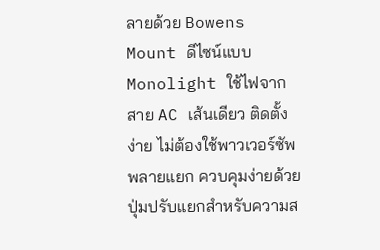ลายด้วย Bowens Mount ดีไซน์แบบ Monolight ใช้ไฟจากสาย AC เส้นเดียว ติดตั้งง่าย ไม่ต้องใช้พาวเวอร์ซัพพลายแยก ควบคุมง่ายด้วยปุ่มปรับแยกสำหรับความส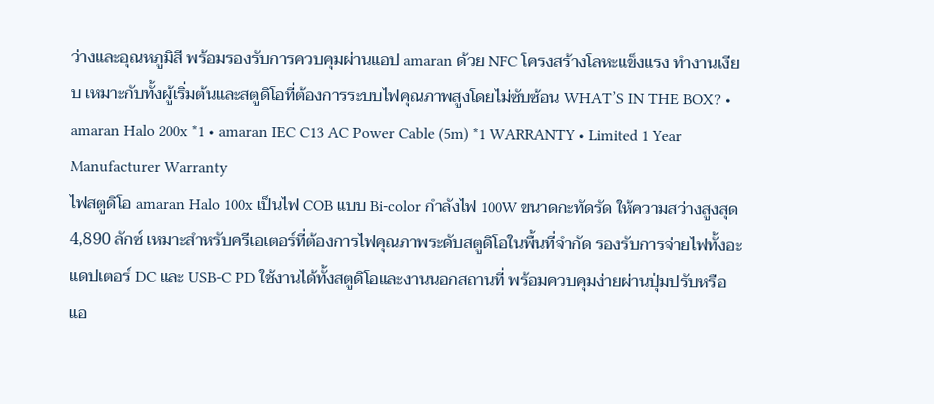ว่างและอุณหภูมิสี พร้อมรองรับการควบคุมผ่านแอป amaran ด้วย NFC โครงสร้างโลหะแข็งแรง ทำงานเงียบ เหมาะกับทั้งผู้เริ่มต้นและสตูดิโอที่ต้องการระบบไฟคุณภาพสูงโดยไม่ซับซ้อน WHAT’S IN THE BOX? • amaran Halo 200x *1 • amaran IEC C13 AC Power Cable (5m) *1 WARRANTY • Limited 1 Year Manufacturer Warranty
ไฟสตูดิโอ amaran Halo 100x เป็นไฟ COB แบบ Bi-color กำลังไฟ 100W ขนาดกะทัดรัด ให้ความสว่างสูงสุด 4,890 ลักซ์ เหมาะสำหรับครีเอเตอร์ที่ต้องการไฟคุณภาพระดับสตูดิโอในพื้นที่จำกัด รองรับการจ่ายไฟทั้งอะแดปเตอร์ DC และ USB-C PD ใช้งานได้ทั้งสตูดิโอและงานนอกสถานที่ พร้อมควบคุมง่ายผ่านปุ่มปรับหรือแอ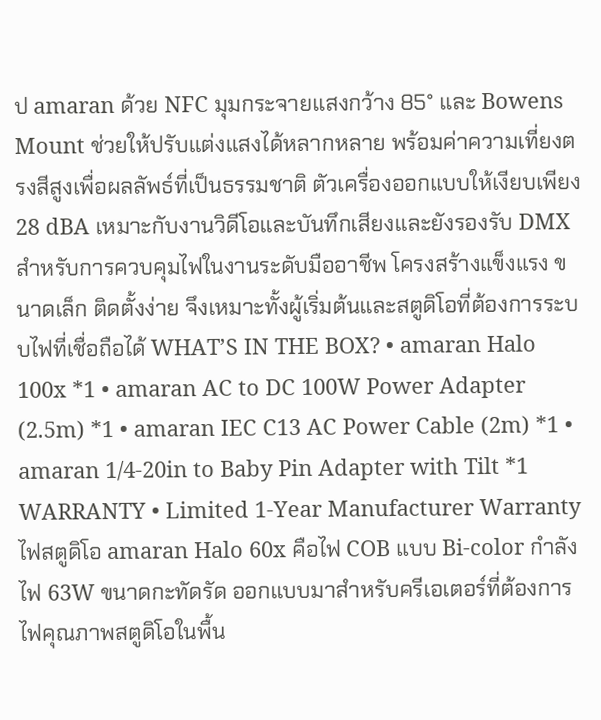ป amaran ด้วย NFC มุมกระจายแสงกว้าง 85° และ Bowens Mount ช่วยให้ปรับแต่งแสงได้หลากหลาย พร้อมค่าความเที่ยงตรงสีสูงเพื่อผลลัพธ์ที่เป็นธรรมชาติ ตัวเครื่องออกแบบให้เงียบเพียง 28 dBA เหมาะกับงานวิดีโอและบันทึกเสียงและยังรองรับ DMX สำหรับการควบคุมไฟในงานระดับมืออาชีพ โครงสร้างแข็งแรง ขนาดเล็ก ติดตั้งง่าย จึงเหมาะทั้งผู้เริ่มต้นและสตูดิโอที่ต้องการระบบไฟที่เชื่อถือได้ WHAT’S IN THE BOX? • amaran Halo 100x *1 • amaran AC to DC 100W Power Adapter (2.5m) *1 • amaran IEC C13 AC Power Cable (2m) *1 • amaran 1/4-20in to Baby Pin Adapter with Tilt *1 WARRANTY • Limited 1-Year Manufacturer Warranty
ไฟสตูดิโอ amaran Halo 60x คือไฟ COB แบบ Bi-color กำลังไฟ 63W ขนาดกะทัดรัด ออกแบบมาสำหรับครีเอเตอร์ที่ต้องการไฟคุณภาพสตูดิโอในพื้น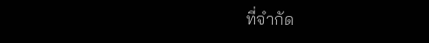ที่จำกัด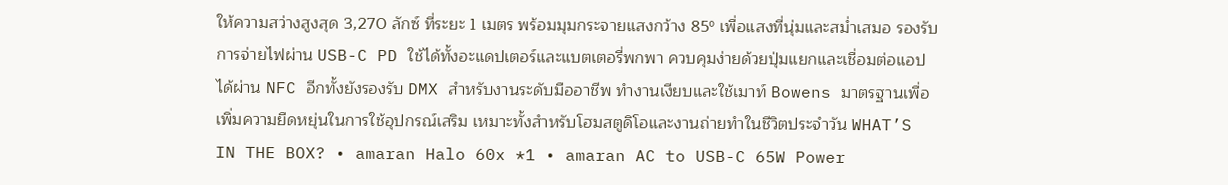ให้ความสว่างสูงสุด 3,270 ลักซ์ ที่ระยะ 1 เมตร พร้อมมุมกระจายแสงกว้าง 85º เพื่อแสงที่นุ่มและสม่ำเสมอ รองรับการจ่ายไฟผ่าน USB-C PD ใช้ได้ทั้งอะแดปเตอร์และแบตเตอรี่พกพา ควบคุมง่ายด้วยปุ่มแยกและเชื่อมต่อแอปได้ผ่าน NFC อีกทั้งยังรองรับ DMX สำหรับงานระดับมืออาชีพ ทำงานเงียบและใช้เมาท์ Bowens มาตรฐานเพื่อเพิ่มความยืดหยุ่นในการใช้อุปกรณ์เสริม เหมาะทั้งสำหรับโฮมสตูดิโอและงานถ่ายทำในชีวิตประจำวัน WHAT’S IN THE BOX? • amaran Halo 60x *1 • amaran AC to USB-C 65W Power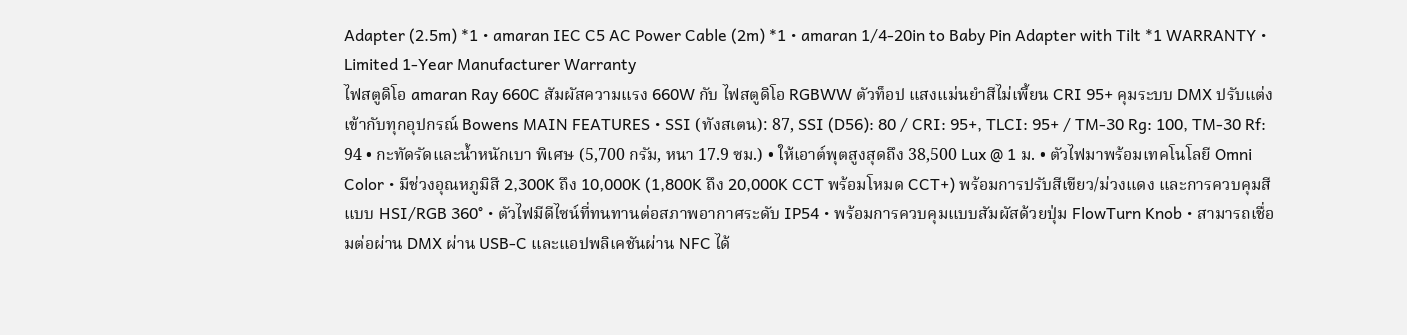Adapter (2.5m) *1 • amaran IEC C5 AC Power Cable (2m) *1 • amaran 1/4-20in to Baby Pin Adapter with Tilt *1 WARRANTY • Limited 1-Year Manufacturer Warranty
ไฟสตูดิโอ amaran Ray 660C สัมผัสความแรง 660W กับ ไฟสตูดิโอ RGBWW ตัวท็อป แสงแม่นยำสีไม่เพี้ยน CRI 95+ คุมระบบ DMX ปรับแต่งเข้ากับทุกอุปกรณ์ Bowens MAIN FEATURES • SSI (ทังสเตน): 87, SSI (D56): 80 / CRI: 95+, TLCI: 95+ / TM-30 Rg: 100, TM-30 Rf: 94 • กะทัดรัดและน้ำหนักเบา พิเศษ (5,700 กรัม, หนา 17.9 ซม.) • ให้เอาต์พุตสูงสุดถึง 38,500 Lux @ 1 ม. • ตัวไฟมาพร้อมเทคโนโลยี Omni Color • มีช่วงอุณหภูมิสี 2,300K ถึง 10,000K (1,800K ถึง 20,000K CCT พร้อมโหมด CCT+) พร้อมการปรับสีเขียว/ม่วงแดง และการควบคุมสีแบบ HSI/RGB 360° • ตัวไฟมีดีไซน์ที่ทนทานต่อสภาพอากาศระดับ IP54 • พร้อมการควบคุมแบบสัมผัสด้วยปุ่ม FlowTurn Knob • สามารถเชื่อมต่อผ่าน DMX ผ่าน USB-C และแอปพลิเคชันผ่าน NFC ได้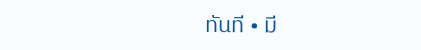ทันที • มี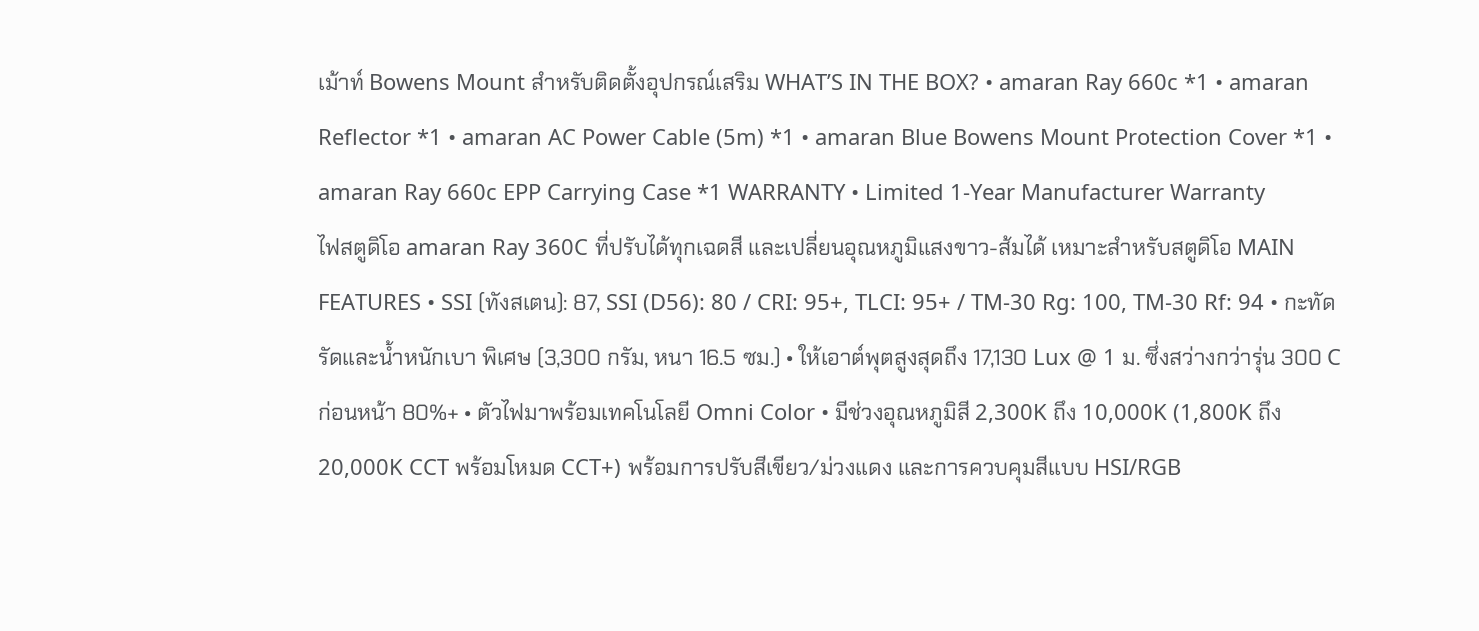เม้าท์ Bowens Mount สำหรับติดตั้งอุปกรณ์เสริม WHAT’S IN THE BOX? • amaran Ray 660c *1 • amaran Reflector *1 • amaran AC Power Cable (5m) *1 • amaran Blue Bowens Mount Protection Cover *1 • amaran Ray 660c EPP Carrying Case *1 WARRANTY • Limited 1-Year Manufacturer Warranty
ไฟสตูดิโอ amaran Ray 360C ที่ปรับได้ทุกเฉดสี และเปลี่ยนอุณหภูมิแสงขาว-ส้มได้ เหมาะสำหรับสตูดิโอ MAIN FEATURES • SSI (ทังสเตน): 87, SSI (D56): 80 / CRI: 95+, TLCI: 95+ / TM-30 Rg: 100, TM-30 Rf: 94 • กะทัดรัดและน้ำหนักเบา พิเศษ (3,300 กรัม, หนา 16.5 ซม.) • ให้เอาต์พุตสูงสุดถึง 17,130 Lux @ 1 ม. ซึ่งสว่างกว่ารุ่น 300 C ก่อนหน้า 80%+ • ตัวไฟมาพร้อมเทคโนโลยี Omni Color • มีช่วงอุณหภูมิสี 2,300K ถึง 10,000K (1,800K ถึง 20,000K CCT พร้อมโหมด CCT+) พร้อมการปรับสีเขียว/ม่วงแดง และการควบคุมสีแบบ HSI/RGB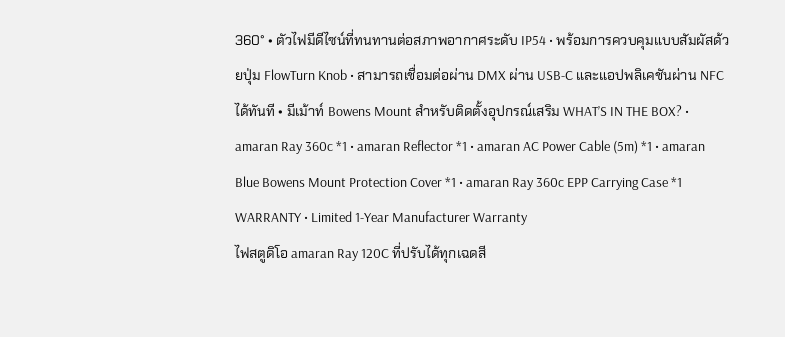360° • ตัวไฟมีดีไซน์ที่ทนทานต่อสภาพอากาศระดับ IP54 • พร้อมการควบคุมแบบสัมผัสด้วยปุ่ม FlowTurn Knob • สามารถเชื่อมต่อผ่าน DMX ผ่าน USB-C และแอปพลิเคชันผ่าน NFC ได้ทันที • มีเม้าท์ Bowens Mount สำหรับติดตั้งอุปกรณ์เสริม WHAT’S IN THE BOX? • amaran Ray 360c *1 • amaran Reflector *1 • amaran AC Power Cable (5m) *1 • amaran Blue Bowens Mount Protection Cover *1 • amaran Ray 360c EPP Carrying Case *1 WARRANTY • Limited 1-Year Manufacturer Warranty
ไฟสตูดิโอ amaran Ray 120C ที่ปรับได้ทุกเฉดสี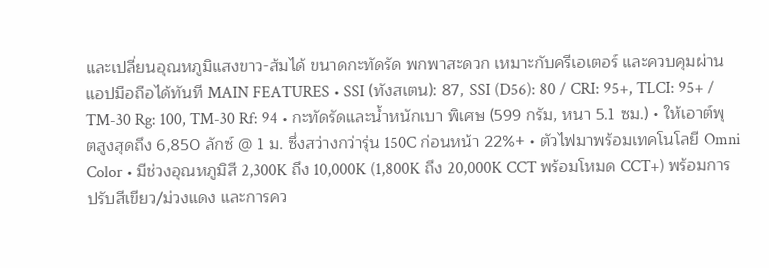และเปลี่ยนอุณหภูมิแสงขาว-ส้มได้ ขนาดกะทัดรัด พกพาสะดวก เหมาะกับครีเอเตอร์ และควบคุมผ่านแอปมือถือได้ทันที MAIN FEATURES • SSI (ทังสเตน): 87, SSI (D56): 80 / CRI: 95+, TLCI: 95+ / TM-30 Rg: 100, TM-30 Rf: 94 • กะทัดรัดและน้ำหนักเบา พิเศษ (599 กรัม, หนา 5.1 ซม.) • ให้เอาต์พุตสูงสุดถึง 6,850 ลักซ์ @ 1 ม. ซึ่งสว่างกว่ารุ่น 150C ก่อนหน้า 22%+ • ตัวไฟมาพร้อมเทคโนโลยี Omni Color • มีช่วงอุณหภูมิสี 2,300K ถึง 10,000K (1,800K ถึง 20,000K CCT พร้อมโหมด CCT+) พร้อมการปรับสีเขียว/ม่วงแดง และการคว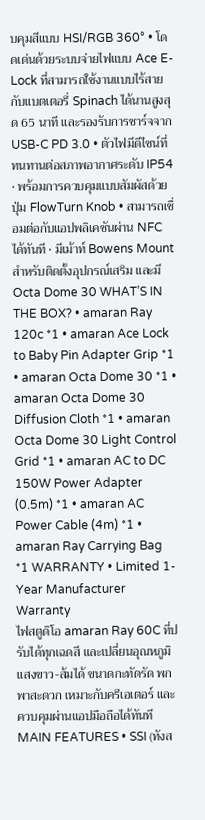บคุมสีแบบ HSI/RGB 360° • โดดเด่นด้วยระบบจ่ายไฟแบบ Ace E-Lock ที่สามารถใช้งานแบบไร้สายกับแบตเตอรี่ Spinach ได้นานสูงสุด 65 นาที และรองรับการชาร์จจาก USB-C PD 3.0 • ตัวไฟมีดีไซน์ที่ทนทานต่อสภาพอากาศระดับ IP54 • พร้อมการควบคุมแบบสัมผัสด้วยปุ่ม FlowTurn Knob • สามารถเชื่อมต่อกับแอปพลิเคชันผ่าน NFC ได้ทันที • มีเม้าท์ Bowens Mount สำหรับติดตั้งอุปกรณ์เสริม และมี Octa Dome 30 WHAT’S IN THE BOX? • amaran Ray 120c *1 • amaran Ace Lock to Baby Pin Adapter Grip *1 • amaran Octa Dome 30 *1 • amaran Octa Dome 30 Diffusion Cloth *1 • amaran Octa Dome 30 Light Control Grid *1 • amaran AC to DC 150W Power Adapter (0.5m) *1 • amaran AC Power Cable (4m) *1 • amaran Ray Carrying Bag *1 WARRANTY • Limited 1-Year Manufacturer Warranty
ไฟสตูดิโอ amaran Ray 60C ที่ปรับได้ทุกเฉดสี และเปลี่ยนอุณหภูมิแสงขาว-ส้มได้ ขนาดกะทัดรัด พกพาสะดวก เหมาะกับครีเอเตอร์ และควบคุมผ่านแอปมือถือได้ทันที MAIN FEATURES • SSI (ทังส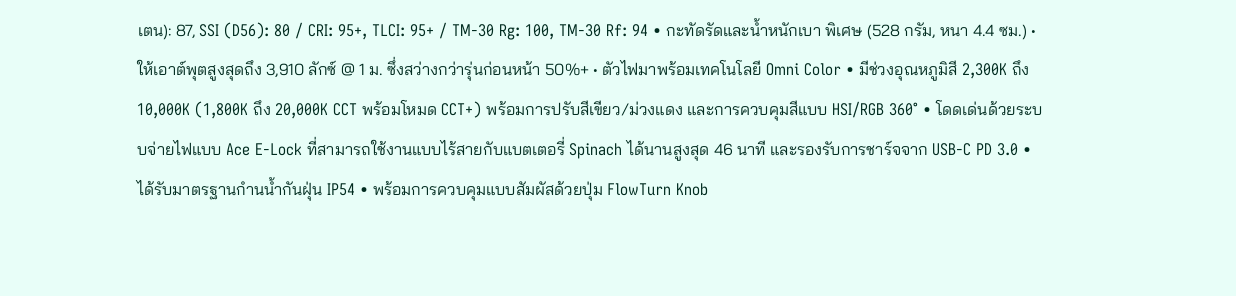เตน): 87, SSI (D56): 80 / CRI: 95+, TLCI: 95+ / TM-30 Rg: 100, TM-30 Rf: 94 • กะทัดรัดและน้ำหนักเบา พิเศษ (528 กรัม, หนา 4.4 ซม.) • ให้เอาต์พุตสูงสุดถึง 3,910 ลักซ์ @ 1 ม. ซึ่งสว่างกว่ารุ่นก่อนหน้า 50%+ • ตัวไฟมาพร้อมเทคโนโลยี Omni Color • มีช่วงอุณหภูมิสี 2,300K ถึง 10,000K (1,800K ถึง 20,000K CCT พร้อมโหมด CCT+) พร้อมการปรับสีเขียว/ม่วงแดง และการควบคุมสีแบบ HSI/RGB 360° • โดดเด่นด้วยระบบจ่ายไฟแบบ Ace E-Lock ที่สามารถใช้งานแบบไร้สายกับแบตเตอรี่ Spinach ได้นานสูงสุด 46 นาที และรองรับการชาร์จจาก USB-C PD 3.0 • ได้รับมาตรฐานกำนน้ำกันฝุ่น IP54 • พร้อมการควบคุมแบบสัมผัสด้วยปุ่ม FlowTurn Knob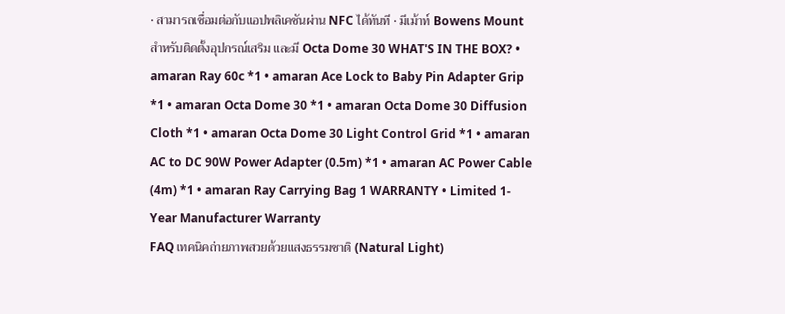• สามารถเชื่อมต่อกับแอปพลิเคชันผ่าน NFC ได้ทันที • มีเม้าท์ Bowens Mount สำหรับติดตั้งอุปกรณ์เสริม และมี Octa Dome 30 WHAT'S IN THE BOX? • amaran Ray 60c *1 • amaran Ace Lock to Baby Pin Adapter Grip *1 • amaran Octa Dome 30 *1 • amaran Octa Dome 30 Diffusion Cloth *1 • amaran Octa Dome 30 Light Control Grid *1 • amaran AC to DC 90W Power Adapter (0.5m) *1 • amaran AC Power Cable (4m) *1 • amaran Ray Carrying Bag 1 WARRANTY • Limited 1-Year Manufacturer Warranty
FAQ เทคนิคถ่ายภาพสวยด้วยแสงธรรมชาติ (Natural Light)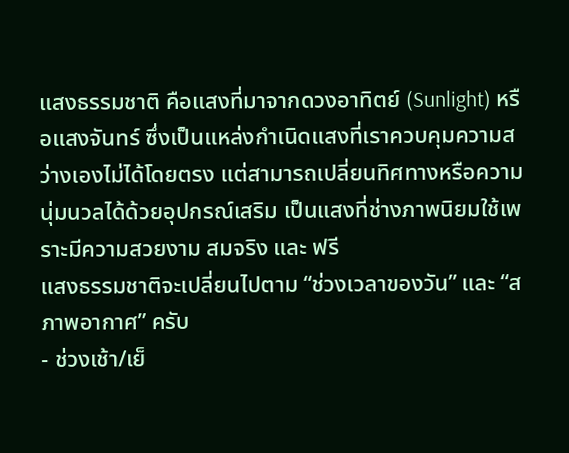แสงธรรมชาติ คือแสงที่มาจากดวงอาทิตย์ (Sunlight) หรือแสงจันทร์ ซึ่งเป็นแหล่งกำเนิดแสงที่เราควบคุมความสว่างเองไม่ได้โดยตรง แต่สามารถเปลี่ยนทิศทางหรือความนุ่มนวลได้ด้วยอุปกรณ์เสริม เป็นแสงที่ช่างภาพนิยมใช้เพราะมีความสวยงาม สมจริง และ ฟรี
แสงธรรมชาติจะเปลี่ยนไปตาม “ช่วงเวลาของวัน” และ “สภาพอากาศ” ครับ
- ช่วงเช้า/เย็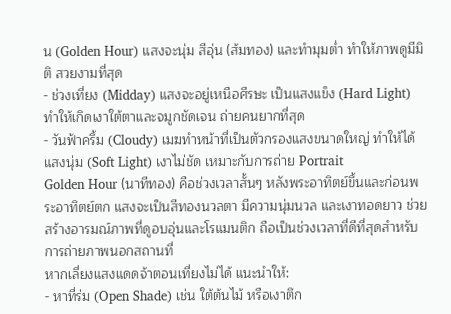น (Golden Hour) แสงจะนุ่ม สีอุ่น (ส้มทอง) และทำมุมต่ำ ทำให้ภาพดูมีมิติ สวยงามที่สุด
- ช่วงเที่ยง (Midday) แสงจะอยู่เหนือศีรษะ เป็นแสงแข็ง (Hard Light) ทำให้เกิดเงาใต้ตาและจมูกชัดเจน ถ่ายคนยากที่สุด
- วันฟ้าครึ้ม (Cloudy) เมฆทำหน้าที่เป็นตัวกรองแสงขนาดใหญ่ ทำให้ได้แสงนุ่ม (Soft Light) เงาไม่ชัด เหมาะกับการถ่าย Portrait
Golden Hour (นาทีทอง) คือช่วงเวลาสั้นๆ หลังพระอาทิตย์ขึ้นและก่อนพระอาทิตย์ตก แสงจะเป็นสีทองนวลตา มีความนุ่มนวล และเงาทอดยาว ช่วยสร้างอารมณ์ภาพที่ดูอบอุ่นและโรแมนติก ถือเป็นช่วงเวลาที่ดีที่สุดสำหรับการถ่ายภาพนอกสถานที่
หากเลี่ยงแสงแดดจ้าตอนเที่ยงไม่ได้ แนะนำให้:
- หาที่ร่ม (Open Shade) เช่น ใต้ต้นไม้ หรือเงาตึก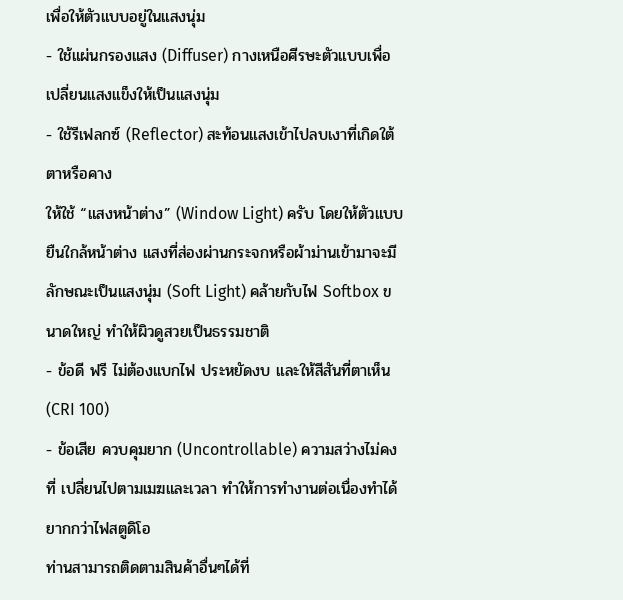เพื่อให้ตัวแบบอยู่ในแสงนุ่ม
- ใช้แผ่นกรองแสง (Diffuser) กางเหนือศีรษะตัวแบบเพื่อเปลี่ยนแสงแข็งให้เป็นแสงนุ่ม
- ใช้รีเฟลกซ์ (Reflector) สะท้อนแสงเข้าไปลบเงาที่เกิดใต้ตาหรือคาง
ให้ใช้ “แสงหน้าต่าง” (Window Light) ครับ โดยให้ตัวแบบยืนใกล้หน้าต่าง แสงที่ส่องผ่านกระจกหรือผ้าม่านเข้ามาจะมีลักษณะเป็นแสงนุ่ม (Soft Light) คล้ายกับไฟ Softbox ขนาดใหญ่ ทำให้ผิวดูสวยเป็นธรรมชาติ
- ข้อดี ฟรี ไม่ต้องแบกไฟ ประหยัดงบ และให้สีสันที่ตาเห็น (CRI 100)
- ข้อเสีย ควบคุมยาก (Uncontrollable) ความสว่างไม่คงที่ เปลี่ยนไปตามเมฆและเวลา ทำให้การทำงานต่อเนื่องทำได้ยากกว่าไฟสตูดิโอ
ท่านสามารถติดตามสินค้าอื่นๆได้ที่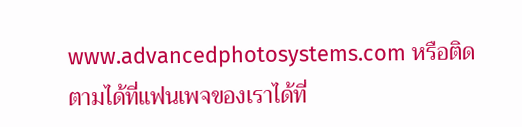www.advancedphotosystems.com หรือติดตามได้ที่แฟนเพจของเราได้ที่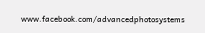www.facebook.com/advancedphotosystems